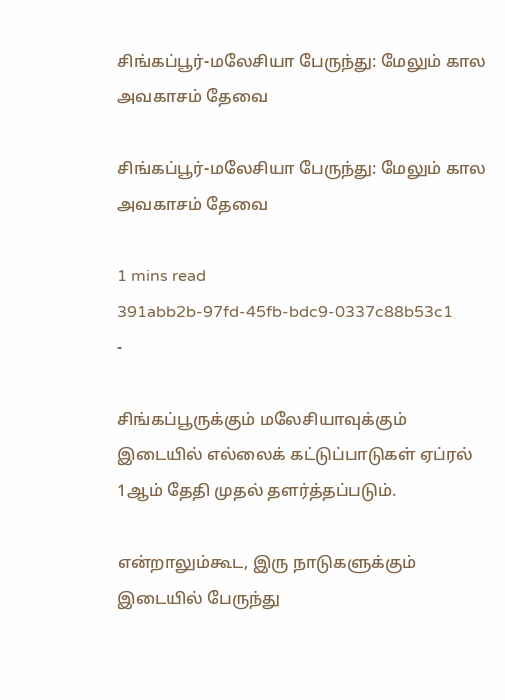சிங்கப்பூர்-மலேசியா பேருந்து: மேலும் கால அவகாசம் தேவை

சிங்கப்பூர்-மலேசியா பேருந்து: மேலும் கால அவகாசம் தேவை

1 mins read
391abb2b-97fd-45fb-bdc9-0337c88b53c1
-

சிங்கப்பூருக்கும் மலேசியாவுக்கும் இடையில் எல்லைக் கட்டுப்பாடுகள் ஏப்ரல் 1ஆம் தேதி முதல் தளர்த்தப்படும்.

என்றாலும்கூட, இரு நாடுகளுக்கும் இடையில் பேருந்து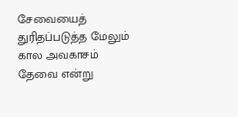சேவையைத் துரிதப்படுத்த மேலும் கால அவகாசம் தேவை என்று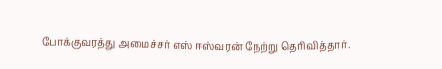போக்குவரத்து அமைச்சர் எஸ் ஈஸ்வரன் நேற்று தெரிவித்தார்.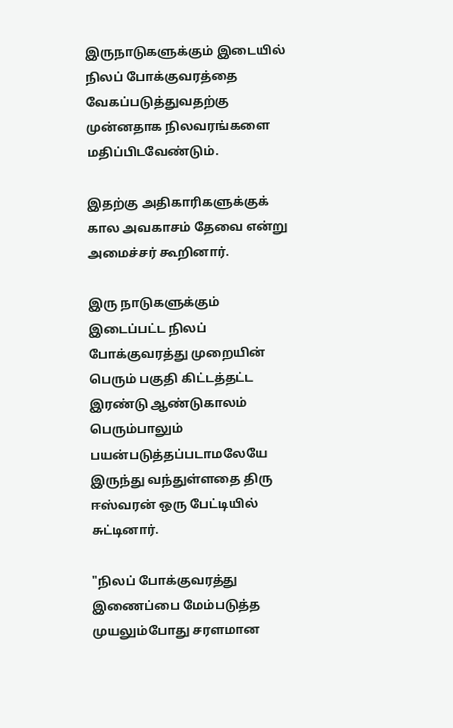இருநாடுகளுக்கும் இடையில் நிலப் போக்குவரத்தை வேகப்படுத்துவதற்கு முன்னதாக நிலவரங்களை மதிப்பிடவேண்டும்.

இதற்கு அதிகாரிகளுக்குக் கால அவகாசம் தேவை என்று அமைச்சர் கூறினார்.

இரு நாடுகளுக்கும் இடைப்பட்ட நிலப் போக்குவரத்து முறையின் பெரும் பகுதி கிட்டத்தட்ட இரண்டு ஆண்டுகாலம் பெரும்பாலும் பயன்படுத்தப்படாமலேயே இருந்து வந்துள்ளதை திரு ஈஸ்வரன் ஒரு பேட்டியில் சுட்டினார்.

"நிலப் போக்குவரத்து இணைப்பை மேம்படுத்த முயலும்போது சரளமான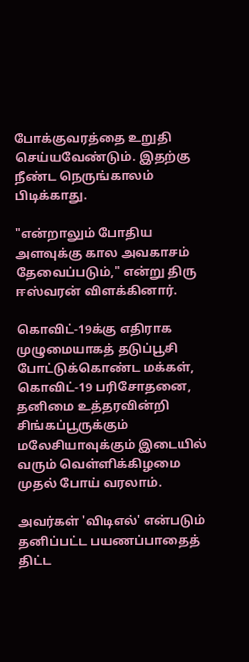போக்குவரத்தை உறுதி செய்யவேண்டும். இதற்கு நீண்ட நெருங்காலம் பிடிக்காது.

"என்றாலும் போதிய அளவுக்கு கால அவகாசம் தேவைப்படும்," என்று திரு ஈஸ்வரன் விளக்கினார்.

கொவிட்-19க்கு எதிராக முழுமையாகத் தடுப்பூசி போட்டுக்கொண்ட மக்கள், கொவிட்-19 பரிசோதனை, தனிமை உத்தரவின்றி சிங்கப்பூருக்கும் மலேசியாவுக்கும் இடையில் வரும் வெள்ளிக்கிழமை முதல் போய் வரலாம்.

அவர்கள் 'விடிஎல்' என்படும் தனிப்பட்ட பயணப்பாதைத் திட்ட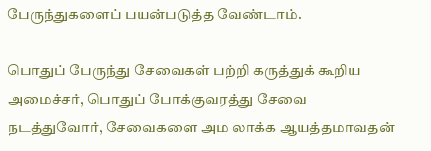பேருந்துகளைப் பயன்படுத்த வேண்டாம்.

பொதுப் பேருந்து சேவைகள் பற்றி கருத்துக் கூறிய அமைச்சர், பொதுப் போக்குவரத்து சேவை நடத்துவோர், சேவைகளை அம லாக்க ஆயத்தமாவதன்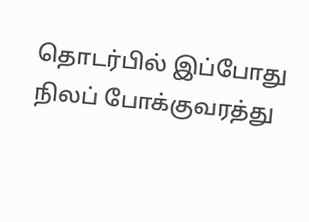தொடர்பில் இப்போது நிலப் போக்குவரத்து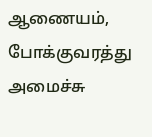ஆணையம், போக்குவரத்து அமைச்சு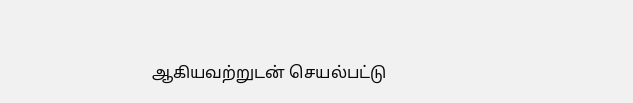ஆகியவற்றுடன் செயல்பட்டு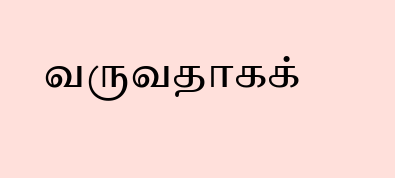வருவதாகக்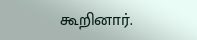கூறினார்.